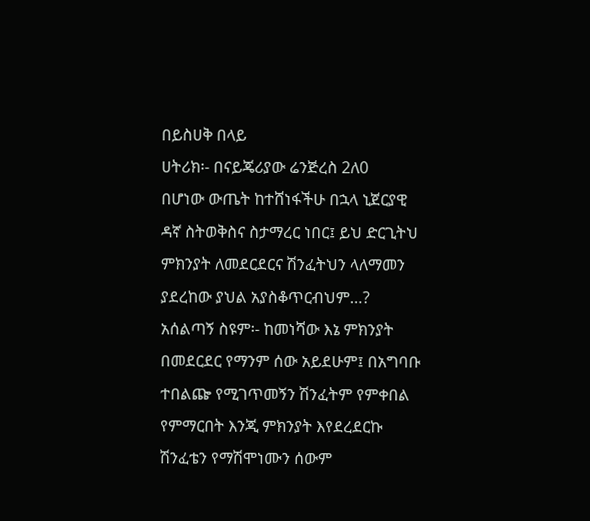በይስሀቅ በላይ
ሀትሪክ፡- በናይጄሪያው ሬንጅረስ 2ለ0
በሆነው ውጤት ከተሸነፋችሁ በኋላ ኒጀርያዊ
ዳኛ ስትወቅስና ስታማረር ነበር፤ ይህ ድርጊትህ
ምክንያት ለመደርደርና ሽንፈትህን ላለማመን
ያደረከው ያህል አያስቆጥርብህም…?
አሰልጣኝ ስዩም፡- ከመነሻው እኔ ምክንያት
በመደርደር የማንም ሰው አይደሁም፤ በአግባቡ
ተበልጬ የሚገጥመኝን ሽንፈትም የምቀበል
የምማርበት እንጂ ምክንያት እየደረደርኩ
ሽንፈቴን የማሽሞነሙን ሰውም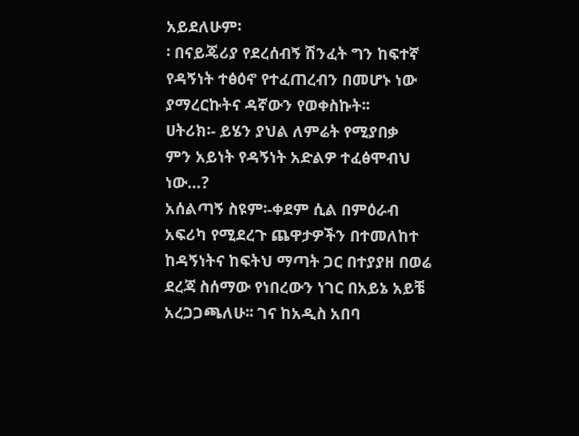አይደለሁም፡
፡ በናይጄሪያ የደረሰብኝ ሽንፈት ግን ከፍተኛ
የዳኝነት ተፅዕኖ የተፈጠረብን በመሆኑ ነው
ያማረርኩትና ዳኛውን የወቀስኩት፡፡
ሀትሪክ፡- ይሄን ያህል ለምሬት የሚያበቃ
ምን አይነት የዳኝነት አድልዎ ተፈፅሞብህ
ነው…?
አሰልጣኝ ስዩም፡-ቀደም ሲል በምዕራብ
አፍሪካ የሚደረጉ ጨዋታዎችን በተመለከተ
ከዳኝነትና ከፍትህ ማጣት ጋር በተያያዘ በወሬ
ደረጃ ስሰማው የነበረውን ነገር በአይኔ አይቼ
አረጋጋጫለሁ፡፡ ገና ከአዲስ አበባ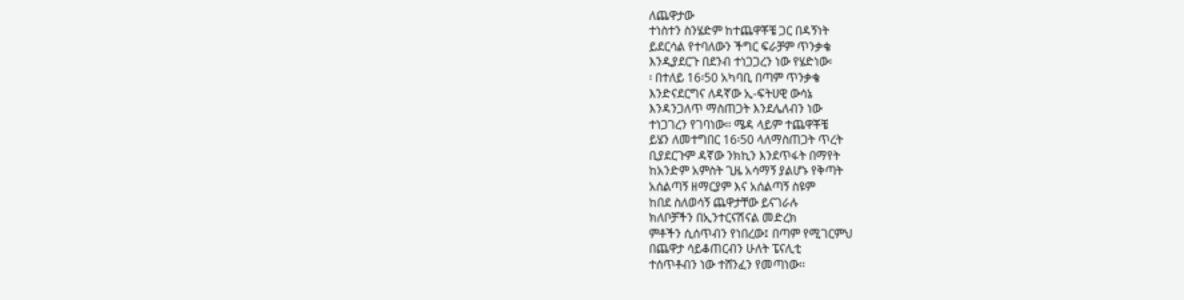ለጨዋታው
ተነስተን ስንሄድም ከተጨዋቾቼ ጋር በዳኝነት
ይደርሳል የተባለውን ችግር ፍራቻም ጥንቃቄ
እንዲያደርጉ በደንብ ተነጋጋረን ነው የሄድነው፡
፡ በተለይ 16፡50 አካባቢ በጣም ጥንቃቄ
እንድናደርግና ለዳኛው ኢ-ፍትሀዊ ውሳኔ
እንዳንጋለጥ ማስጠጋት እንደሌለብን ነው
ተነጋገረን የገባነው፡፡ ሜዳ ላይም ተጨዋቾቼ
ይሄን ለመተግበር 16፡50 ላለማስጠጋት ጥረት
ቢያደርጉም ዳኛው ንክኪን እንደጥፋት በማየት
ከአንድም አምስት ጊዜ አሳማኝ ያልሆኑ የቅጣት
አሰልጣኝ ዘማርያም እና አሰልጣኝ ስዩም
ከበደ ስለወሳኝ ጨዋታቸው ይናገራሉ
ክለቦቻችን በኢንተርናሽናል መድረክ
ምቶችን ሲሰጥብን የነበረው፤ በጣም የሚገርምህ
በጨዋታ ሳይቆጠርብን ሁለት ፔናሊቲ
ተሰጥቶብን ነው ተሸንፈን የመጣነው፡፡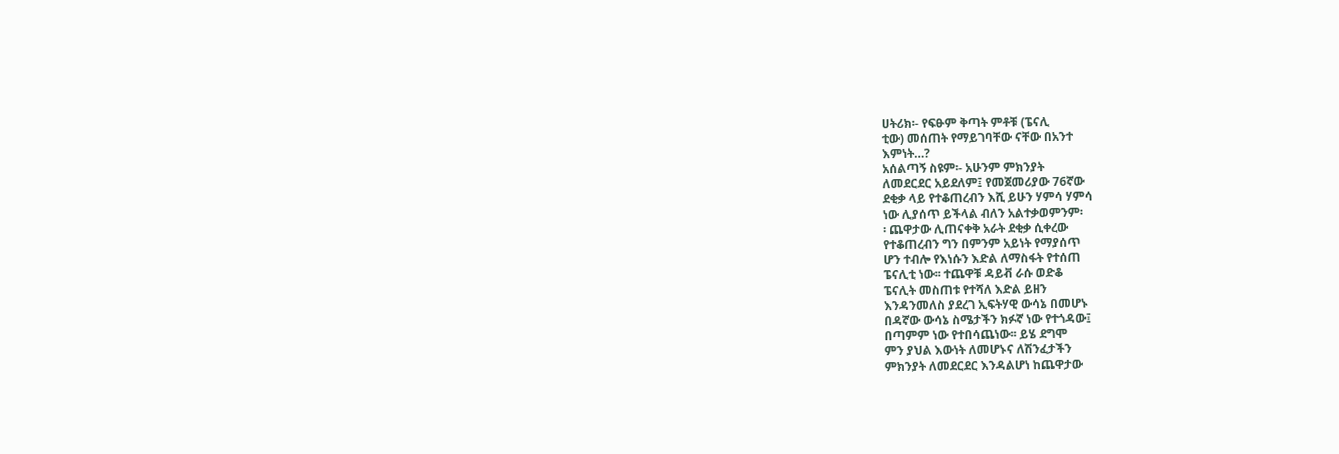ሀትሪክ፡- የፍፁም ቅጣት ምቶቹ (ፔናሊ
ቲው) መሰጠት የማይገባቸው ናቸው በአንተ
እምነት…?
አሰልጣኝ ስዩም፡- አሁንም ምክንያት
ለመደርደር አይደለም፤ የመጀመሪያው 76ኛው
ደቂቃ ላይ የተቆጠረብን እሺ ይሁን ሃምሳ ሃምሳ
ነው ሊያሰጥ ይችላል ብለን አልተቃወምንም፡
፡ ጨዋታው ሊጠናቀቅ አራት ደቂቃ ሲቀረው
የተቆጠረብን ግን በምንም አይነት የማያሰጥ
ሆን ተብሎ የእነሱን እድል ለማስፋት የተሰጠ
ፔናሊቲ ነው፡፡ ተጨዋቹ ዳይቭ ራሱ ወድቆ
ፔናሊት መስጠቱ የተሻለ እድል ይዘን
እንዳንመለስ ያደረገ ኢፍትሃዊ ውሳኔ በመሆኑ
በዳኛው ውሳኔ ስሜታችን ክፉኛ ነው የተጎዳው፤
በጣምም ነው የተበሳጨነው፡፡ ይሄ ደግሞ
ምን ያህል እውነት ለመሆኑና ለሽንፈታችን
ምክንያት ለመደርደር እንዳልሆነ ከጨዋታው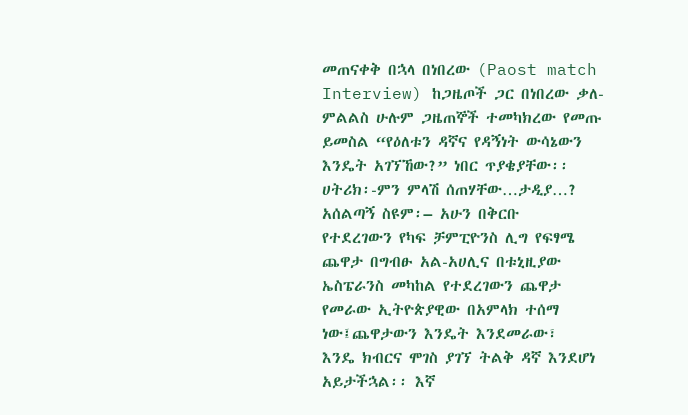መጠናቀቅ በኋላ በነበረው (Paost match
Interview) ከጋዜጦች ጋር በነበረው ቃለ-
ምልልስ ሁሉም ጋዜጠኞች ተመካክረው የመጡ
ይመስል “የዕለቱን ዳኛና የዳኝነት ውሳኔውን
እንዴት አገኘኸው?” ነበር ጥያቄያቸው፡፡
ሀትሪክ፡-ምን ምላሽ ሰጠሃቸው…ታዲያ…?
አሰልጣኝ ስዩም፡– አሁን በቅርቡ
የተደረገውን የካፍ ቻምፒዮንስ ሊግ የፍፃሜ
ጨዋታ በግብፁ አል-አሀሊና በቱኒዚያው
ኤስፔራንስ መካከል የተደረገውን ጨዋታ
የመራው ኢትዮጵያዊው በአምላክ ተሰማ
ነው፤ጨዋታውን እንዴት እንደመራው፣
እንዴ ክብርና ሞገስ ያገኘ ትልቅ ዳኛ እንደሆነ
አይታችኋል፡፡ እኛ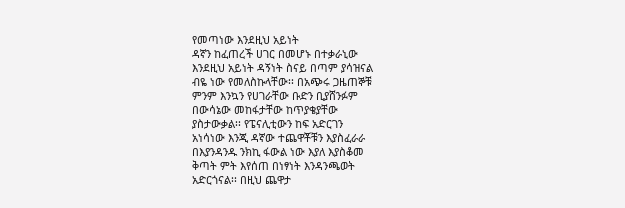የመጣነው እንደዚህ አይነት
ዳኛን ከፈጠረች ሀገር በመሆኑ በተቃራኒው
እንደዚህ አይነት ዳኝነት ስናይ በጣም ያሳዝናል
ብዬ ነው የመለስኩላቸው፡፡ በአጭሩ ጋዜጠኞቹ
ምንም እንኳን የሀገራቸው ቡድን ቢያሸንፉም
በውሳኔው መከፋታቸው ከጥያቄያቸው
ያስታውቃል፡፡ የፔናሊቲውን ከፍ አድርገን
አነሳነው እንጂ ዳኛው ተጨዋቾቹን እያስፈራራ
በእያንዳንዱ ንክኪ ፋውል ነው እያለ እያስቆመ
ቅጣት ምት እየሰጠ በነፃነት እንዳንጫወት
አድርጎናል፡፡ በዚህ ጨዋታ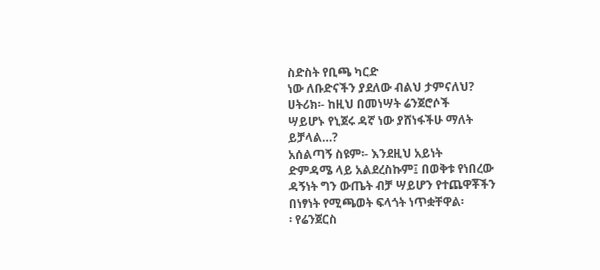ስድስት የቢጫ ካርድ
ነው ለቡድናችን ያደለው ብልህ ታምናለህ?
ሀትሪክ፡- ከዚህ በመነሣት ሬንጀሮሶች
ሣይሆኑ የኒጀሩ ዳኛ ነው ያሸነፋችሁ ማለት
ይቻላል…?
አሰልጣኝ ስዩም፡- እንደዚህ አይነት
ድምዳሜ ላይ አልደረስኩም፤ በወቅቱ የነበረው
ዳኝነት ግን ውጤት ብቻ ሣይሆን የተጨዋቾችን
በነፃነት የሚጫወት ፍላጎት ነጥቋቸዋል፡
፡ የሬንጀርስ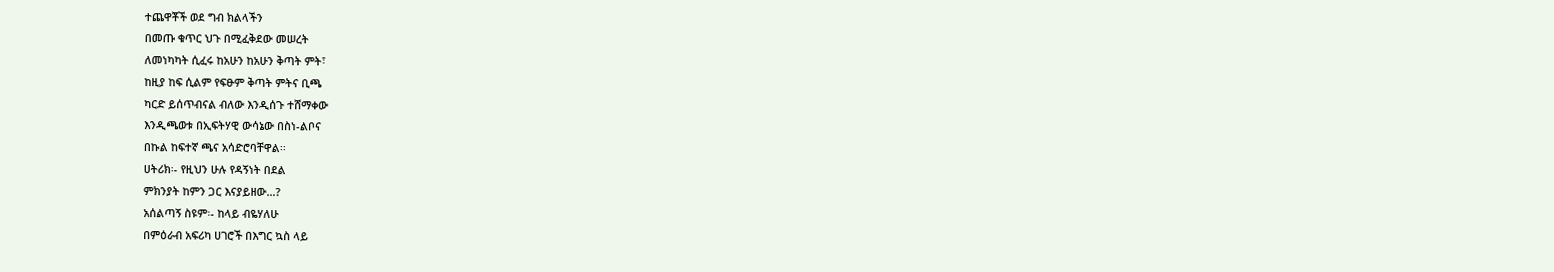ተጨዋቾች ወደ ግብ ክልላችን
በመጡ ቁጥር ህጉ በሚፈቅደው መሠረት
ለመነካካት ሲፈሩ ከአሁን ከአሁን ቅጣት ምት፣
ከዚያ ከፍ ሲልም የፍፁም ቅጣት ምትና ቢጫ
ካርድ ይሰጥብናል ብለው እንዲሰጉ ተሸማቀው
እንዲጫወቱ በኢፍትሃዊ ውሳኔው በስነ-ልቦና
በኩል ከፍተኛ ጫና አሳድሮባቸዋል፡፡
ሀትሪክ፡- የዚህን ሁሉ የዳኝነት በደል
ምክንያት ከምን ጋር እናያይዘው…?
አሰልጣኝ ስዩም፡- ከላይ ብዬሃለሁ
በምዕራብ አፍሪካ ሀገሮች በእግር ኳስ ላይ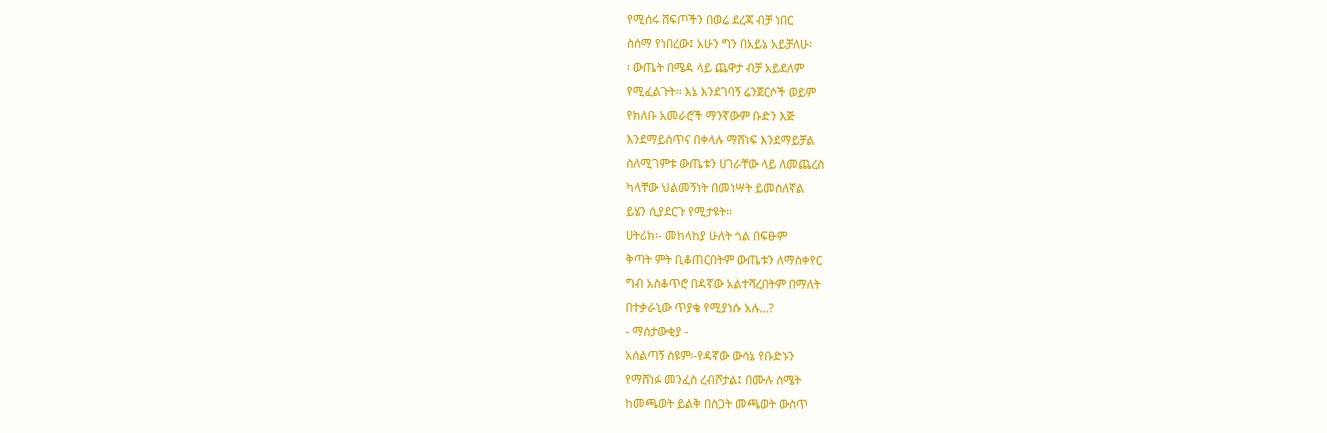የሚሰሩ ሸፍጦችን በወሬ ደረጃ ብቻ ነበር
ስሰማ የነበረው፤ አሁን ግን በአይኔ አይቻለሁ፡
፡ ውጤት በሜዳ ላይ ጨዋታ ብቻ አይደለም
የሚፈልጉት፡፡ እኔ እንደገባኝ ሬንጀርሶች ወይም
የክለቡ አመራሮች ማንኛውም ቡድን እጅ
እንደማይሰጥና በቀላሉ ማሸነፍ እንደማይቻል
ስለሚገምቱ ውጤቱን ሀገራቸው ላይ ለመጨረስ
ካላቸው ህልመኝነት በመነሣት ይመስለኛል
ይሄን ሲያደርጉ የሚታዩት፡፡
ሀትሪክ፡- መከላከያ ሁለት ጎል በፍፁም
ቅጣት ምት ቢቆጠርበትም ውጤቱን ለማስቀየር
ግብ አስቆጥሮ በዳኛው አልተሻረበትም በማለት
በተቃራኒው ጥያቄ የሚያነሱ አሉ…?
- ማሰታውቂያ -
አሰልጣኝ ስዩም፡-የዳኛው ውሳኔ የቡድኑን
የማሸነፉ መንፈስ ረብሾታል፤ በሙሉ ስሜት
ከመጫወት ይልቅ በስጋት መጫወት ውስጥ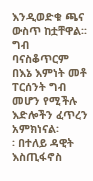እንዲወድቁ ጫና ውስጥ ከቷቸዋል፡፡ ግብ
ባናስቆጥርም በእኔ እምነት መቶ ፐርሰንት ግብ
መሆን የሚችሉ እድሎችን ፈጥረን አምክነናል፡
፡ በተለይ ዳዊት እስጢፋኖስ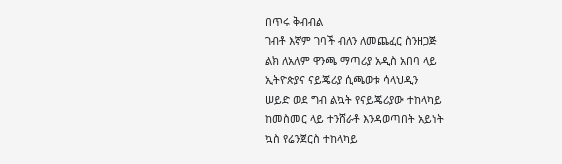በጥሩ ቅብብል
ገብቶ እኛም ገባች ብለን ለመጨፈር ስንዘጋጅ
ልክ ለአለም ዋንጫ ማጣሪያ አዲስ አበባ ላይ
ኢትዮጵያና ናይጄሪያ ሲጫወቱ ሳላህዲን
ሠይድ ወደ ግብ ልኳት የናይጄሪያው ተከላካይ
ከመስመር ላይ ተንሸራቶ እንዳወጣበት አይነት
ኳስ የሬንጀርስ ተከላካይ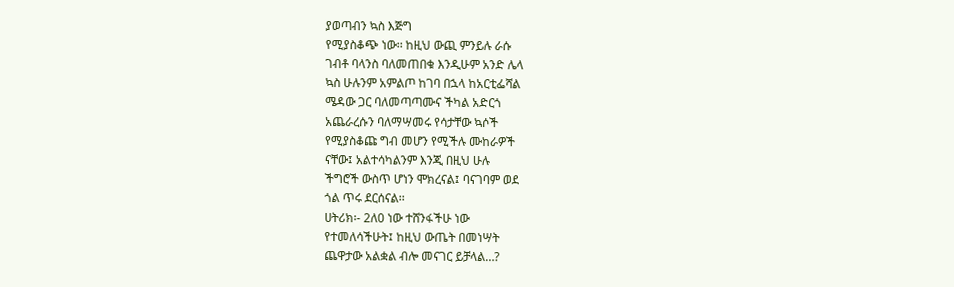ያወጣብን ኳስ እጅግ
የሚያስቆጭ ነው፡፡ ከዚህ ውጪ ምንይሉ ራሱ
ገብቶ ባላንስ ባለመጠበቁ እንዲሁም አንድ ሌላ
ኳስ ሁሉንም አምልጦ ከገባ በኋላ ከአርቲፌሻል
ሜዳው ጋር ባለመጣጣሙና ችካል አድርጎ
አጨራረሱን ባለማሣመሩ የሳታቸው ኳሶች
የሚያስቆጩ ግብ መሆን የሚችሉ ሙከራዎች
ናቸው፤ አልተሳካልንም እንጂ በዚህ ሁሉ
ችግሮች ውስጥ ሆነን ሞክረናል፤ ባናገባም ወደ
ጎል ጥሩ ደርሰናል፡፡
ሀትሪክ፡- 2ለ0 ነው ተሸንፋችሁ ነው
የተመለሳችሁት፤ ከዚህ ውጤት በመነሣት
ጨዋታው አልቋል ብሎ መናገር ይቻላል…?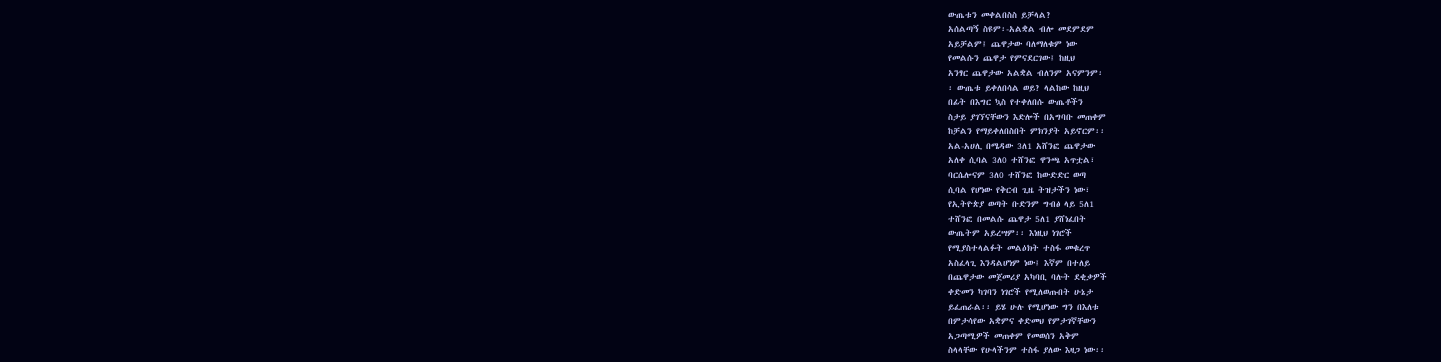ውጤቱን መቀልበስስ ይቻላል?
አሰልጣኝ ስዩም፡-አልቋል ብሎ መደምደም
አይቻልም፤ ጨዋታው ባለማለቁም ነው
የመልሱን ጨዋታ የምናደርገው፤ ከዚህ
አንፃር ጨዋታው አልቋል ብለንም አናምንም፡
፡ ውጤቱ ይቀለበሳል ወይ? ላልከው ከዚህ
በፊት በእግር ኳስ የተቀለበሱ ውጤቶችን
ስታይ ያገኘናቸውን እድሎች በአግባቡ መጠቀም
ከቻልን የማይቀለበስበት ምክንያት አይኖርም፡፡
አል-አሀሊ በሜዳው 3ለ1 አሸንፎ ጨዋታው
አለቀ ሲባል 3ለ0 ተሸንፎ ዋንጫ አጥቷል፣
ባርሴሎናም 3ለ0 ተሸንፎ ከውድድር ወጣ
ሲባል የሆነው የቅርብ ጊዜ ትዝታችን ነው፣
የኢትዮጵያ ወጣት ቡድንም ግብፅ ላይ 5ለ1
ተሸንፎ በመልሱ ጨዋታ 5ለ1 ያሸነፈበት
ውጤትም አይረሣም፡፡ እነዚህ ነገሮች
የሚያስተላልፉት መልዕክት ተስፋ መቁረጥ
አስፈላጊ እንዳልሆነም ነው፤ እኛም በተለይ
በጨዋታው መጀመሪያ አካባቢ ባሉት ደቂቃዎች
ቀድመን ካገባን ነገሮች የሚለወጡበት ሁኔታ
ይፈጠራል፡፡ ይሄ ሁሉ የሚሆነው ግን በእለቱ
በምታሳየው አቋምና ቀድመህ የምታገኛቸውን
አጋጣሚዎች መጠቀም የመወሰን አቅም
ስላላቸው የሁላችንም ተስፋ ያለው እዛጋ ነው፡፡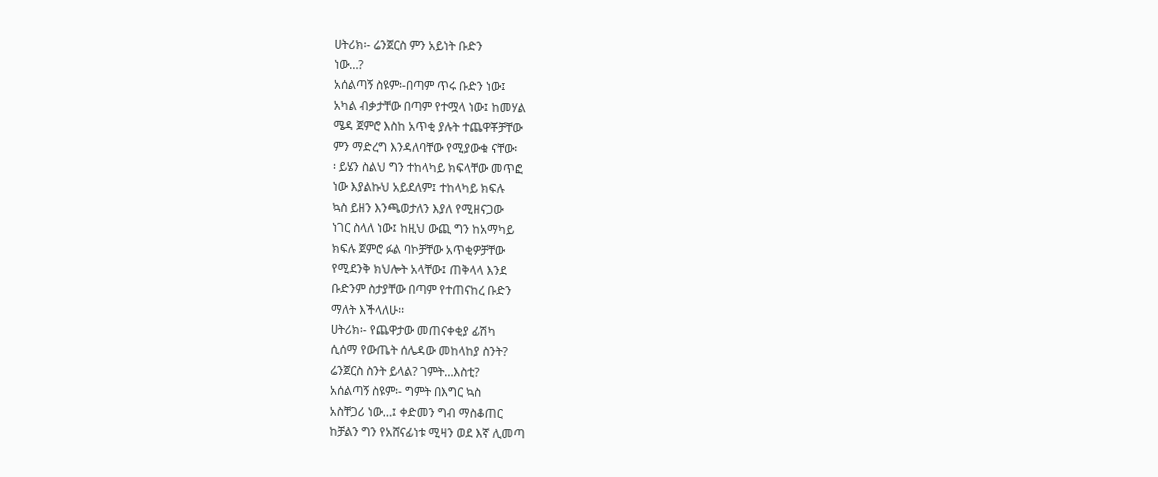ሀትሪክ፡- ሬንጀርስ ምን አይነት ቡድን
ነው…?
አሰልጣኝ ስዩም፡-በጣም ጥሩ ቡድን ነው፤
አካል ብቃታቸው በጣም የተሟላ ነው፤ ከመሃል
ሜዳ ጀምሮ እስከ አጥቂ ያሉት ተጨዋቾቻቸው
ምን ማድረግ እንዳለባቸው የሚያውቁ ናቸው፡
፡ ይሄን ስልህ ግን ተከላካይ ክፍላቸው መጥፎ
ነው እያልኩህ አይደለም፤ ተከላካይ ክፍሉ
ኳስ ይዘን እንጫወታለን እያለ የሚዘናጋው
ነገር ስላለ ነው፤ ከዚህ ውጪ ግን ከአማካይ
ክፍሉ ጀምሮ ፉል ባኮቻቸው አጥቂዎቻቸው
የሚደንቅ ክህሎት አላቸው፤ ጠቅላላ እንደ
ቡድንም ስታያቸው በጣም የተጠናከረ ቡድን
ማለት እችላለሁ፡፡
ሀትሪክ፡- የጨዋታው መጠናቀቂያ ፊሽካ
ሲሰማ የውጤት ሰሌዳው መከላከያ ስንት?
ሬንጀርስ ስንት ይላል? ገምት…እስቲ?
አሰልጣኝ ስዩም፡- ግምት በእግር ኳስ
አስቸጋሪ ነው…፤ ቀድመን ግብ ማስቆጠር
ከቻልን ግን የአሸናፊነቱ ሚዛን ወደ እኛ ሊመጣ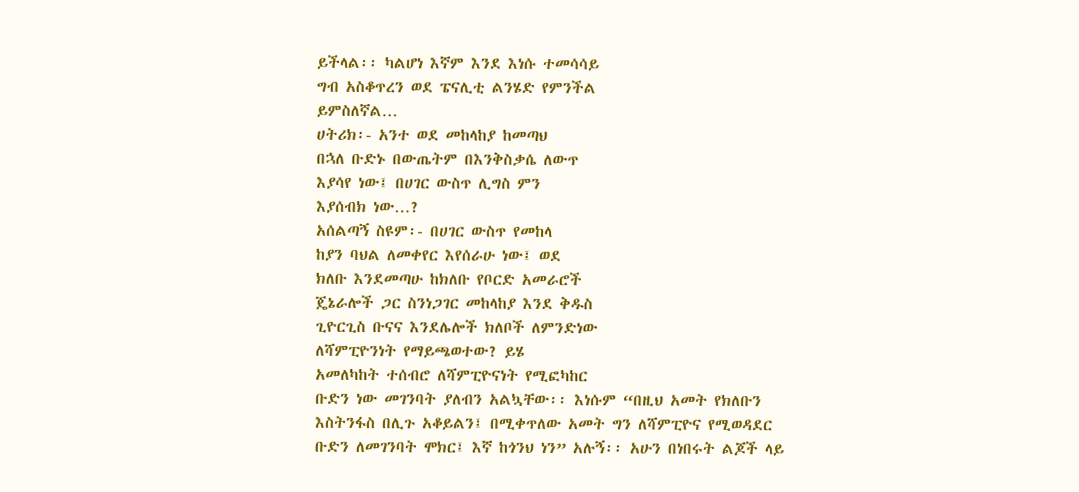ይችላል፡፡ ካልሆነ እኛም እንደ እነሱ ተመሳሳይ
ግብ አስቆጥረን ወደ ፔናሊቲ ልንሄድ የምንችል
ይምስለኛል…
ሀትሪክ፡- አንተ ወደ መከላከያ ከመጣህ
በኋለ ቡድኑ በውጤትም በእንቅስቃሴ ለውጥ
እያሳየ ነው፤ በሀገር ውስጥ ሊግስ ምን
እያሰብክ ነው…?
አሰልጣኝ ስዩም፡- በሀገር ውስጥ የመከላ
ከያን ባህል ለመቀየር እየሰራሁ ነው፤ ወደ
ክለቡ እንደመጣሁ ከክለቡ የቦርድ አመራሮች
ጄኔራሎች ጋር ስንነጋገር መከላከያ እንደ ቅዱስ
ጊዮርጊስ ቡናና እንደሌሎች ክለቦች ለምንድነው
ለሻምፒዮንነት የማይጫወተው? ይሄ
አመለካከት ተሰብሮ ለሻምፒዮናነት የሚፎካከር
ቡድን ነው መገንባት ያለብን አልኳቸው፡፡ እነሱም “በዚህ አመት የክለቡን እስትንፋስ በሊጉ አቆይልን፤ በሚቀጥለው አመት ግን ለሻምፒዮና የሚወዳደር ቡድን ለመገንባት ሞክር፤ እኛ ከጎንህ ነን” አሉኝ፡፡ አሁን በነበሩት ልጆች ላይ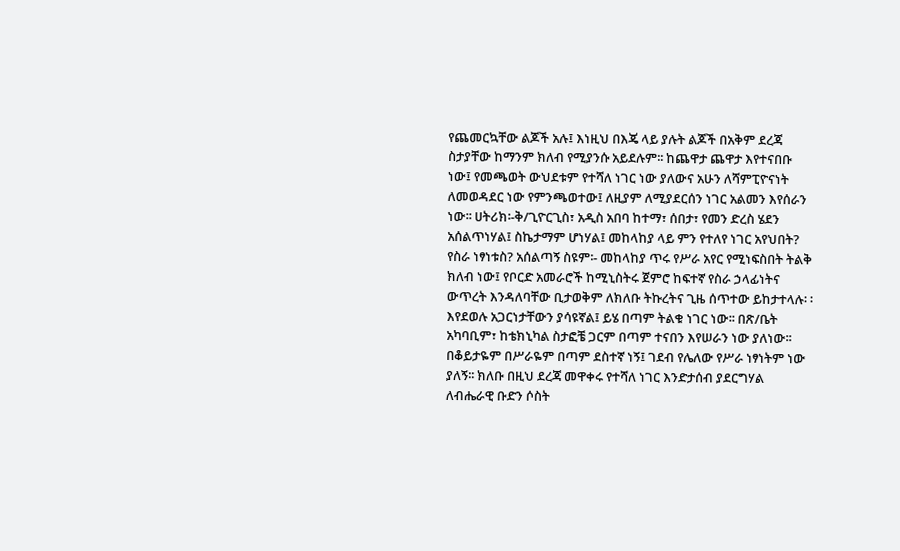የጨመርኳቸው ልጆች አሉ፤ እነዚህ በእጄ ላይ ያሉት ልጆች በአቅም ደረጃ ስታያቸው ከማንም ክለብ የሚያንሱ አይደሉም፡፡ ከጨዋታ ጨዋታ እየተናበቡ ነው፤ የመጫወት ውህደቱም የተሻለ ነገር ነው ያለውና አሁን ለሻምፒዮናነት ለመወዳደር ነው የምንጫወተው፤ ለዚያም ለሚያደርሰን ነገር አልመን እየሰራን ነው፡፡ ሀትሪክ፡-ቅ/ጊዮርጊስ፣ አዲስ አበባ ከተማ፣ ሰበታ፣ የመን ድረስ ሄደን አሰልጥነሃል፤ ስኬታማም ሆነሃል፤ መከላከያ ላይ ምን የተለየ ነገር አየህበት? የስራ ነፃነቱስ? አሰልጣኝ ስዩም፡- መከላከያ ጥሩ የሥራ አየር የሚነፍስበት ትልቅ ክለብ ነው፤ የቦርድ አመራሮች ከሚኒስትሩ ጀምሮ ከፍተኛ የስራ ኃላፊነትና ውጥረት እንዳለባቸው ቢታወቅም ለክለቡ ትኩረትና ጊዜ ሰጥተው ይከታተላሉ፡ ፡ እየደወሉ አጋርነታቸውን ያሳዩኛል፤ ይሄ በጣም ትልቁ ነገር ነው፡፡ በጽ/ቤት አካባቢም፣ ከቴክኒካል ስታፎቼ ጋርም በጣም ተናበን እየሠራን ነው ያለነው፡፡ በቆይታዬም በሥራዬም በጣም ደስተኛ ነኝ፤ ገደብ የሌለው የሥራ ነፃነትም ነው ያለኝ፡፡ ክለቡ በዚህ ደረጃ መዋቀሩ የተሻለ ነገር እንድታሰብ ያደርግሃል ለብሔራዊ ቡድን ሶስት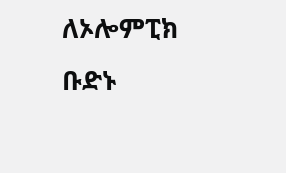ለኦሎምፒክ ቡድኑ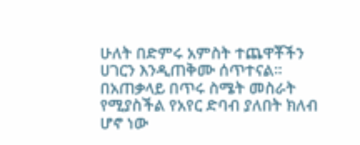ሁለት በድምሩ አምስት ተጨዋቾችን ሀገርን እንዲጠቅሙ ሰጥተናል፡፡ በአጠቃላይ በጥሩ ስሜት መስራት የሚያስችል የአየር ድባብ ያለበት ክለብ ሆኖ ነው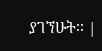ያገኘሁት፡፡ |